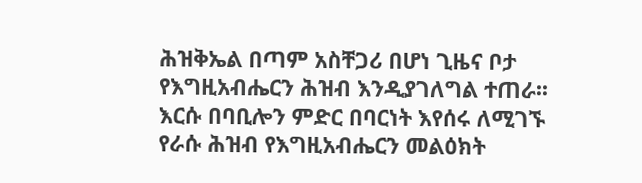ሕዝቅኤል በጣም አስቸጋሪ በሆነ ጊዜና ቦታ የእግዚአብሔርን ሕዝብ እንዲያገለግል ተጠራ፡፡ እርሱ በባቢሎን ምድር በባርነት እየሰሩ ለሚገኙ የራሱ ሕዝብ የእግዚአብሔርን መልዕክት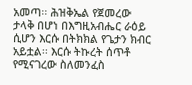አመጣ፡፡ ሕዝቅኤል የጀመረው ታላቅ በሆነ በእግዚአብሔር ራዕይ ሲሆን እርሱ በትክክል የጌታን ክብር አይቷል፡፡ እርሱ ትኩረት ሰጥቶ የሚናገረው ስለመንፈስ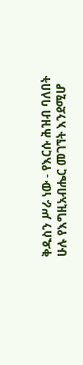ቅዱስን ሥራ ነው - የእርሱ ሕዝብ ባለበት ሁሉ የእግዚአብሔር መገኘት እንደሚሆ